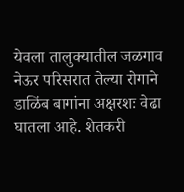येवला तालुक्यातील जळगाव नेऊर परिसरात तेल्या रोगाने डाळिंब बागांना अक्षरशः वेढा घातला आहे. शेतकरी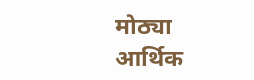मोठ्या आर्थिक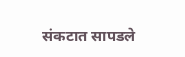संकटात सापडले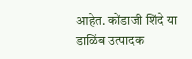आहेत. कोंडाजी शिंदे या डाळिंब उत्पादक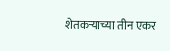शेतकऱ्याच्या तीन एकर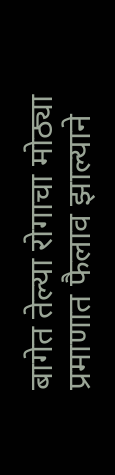बागेत तेल्या रोगाचा मोठ्या प्रमाणात फैलाव झाल्याने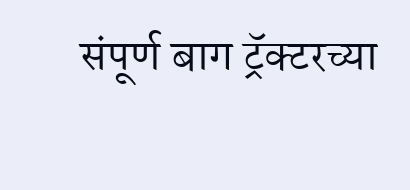संपूर्ण बाग ट्रॅक्टरच्या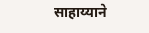साहाय्याने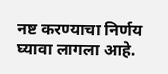नष्ट करण्याचा निर्णय घ्यावा लागला आहे.